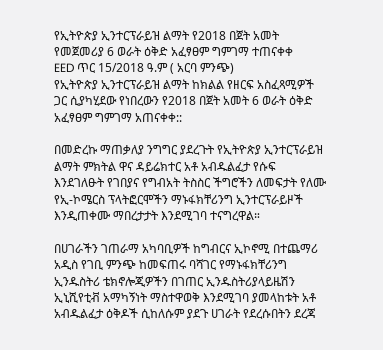የኢትዮጵያ ኢንተርፕራይዝ ልማት የ2018 በጀት አመት የመጀመሪያ 6 ወራት ዕቅድ አፈፃፀም ግምገማ ተጠናቀቀ
EED ጥር 15/2018 ዓ.ም ( አርባ ምንጭ)
የኢትዮጵያ ኢንተርፕራይዝ ልማት ከክልል የዘርፍ አስፈጻሚዎች ጋር ሲያካሂደው የነበረውን የ2018 በጀት አመት 6 ወራት ዕቅድ አፈፃፀም ግምገማ አጠናቀቀ::

በመድረኩ ማጠቃለያ ንግግር ያደረጉት የኢትዮጵያ ኢንተርፕራይዝ ልማት ምክትል ዋና ዳይሬክተር አቶ አብዱልፈታ የሱፍ እንደገለፁት የገበያና የግብአት ትስስር ችግሮችን ለመፍታት የለሙ የኢ-ኮሜርስ ፕላትፎርሞችን ማኑፋክቸሪንግ ኢንተርፕራይዞች እንዲጠቀሙ ማበረታታት እንደሚገባ ተናግረዋል።

በሀገራችን ገጠራማ አካባቢዎች ከግብርና ኢኮኖሚ በተጨማሪ አዲስ የገቢ ምንጭ ከመፍጠሩ ባሻገር የማኑፋክቸሪንግ ኢንዱስትሪ ቴክኖሎጂዎችን በገጠር ኢንዱስትሪያላይዜሽን ኢኒሺየቲቭ አማካኝነት ማስተዋወቅ እንደሚገባ ያመላከቱት አቶ አብዱልፈታ ዕቅዶች ሲከለሱም ያደጉ ሀገራት የደረሱበትን ደረጃ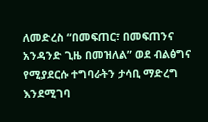ለመድረስ “በመፍጠር፣ በመፍጠንና አንዳንድ ጊዜ በመዝለል” ወደ ብልፅግና የሚያደርሱ ተግባራትን ታሳቢ ማድረግ እንደሚገባ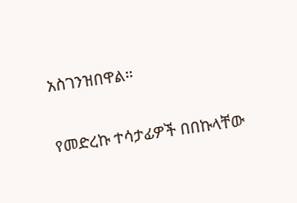አስገንዝበዋል።

የመድረኩ ተሳታፊዎች በበኩላቸው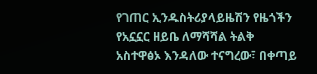የገጠር ኢንዱስትሪያላይዜሽን የዜጎችን የአኗኗር ዘይቤ ለማሻሻል ትልቅ አስተዋፅኦ እንዳለው ተናግረው፣ በቀጣይ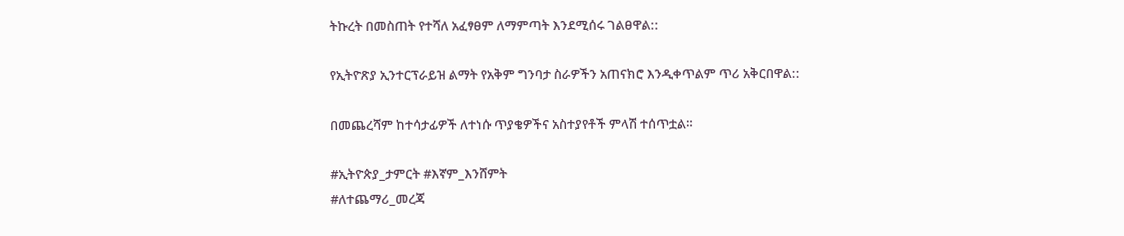ትኩረት በመስጠት የተሻለ አፈፃፀም ለማምጣት እንደሚሰሩ ገልፀዋል::

የኢትዮጽያ ኢንተርፕራይዝ ልማት የአቅም ግንባታ ስራዎችን አጠናክሮ እንዲቀጥልም ጥሪ አቅርበዋል::

በመጨረሻም ከተሳታፊዎች ለተነሱ ጥያቄዎችና አስተያየቶች ምላሽ ተሰጥቷል።

#ኢትዮጵያ_ታምርት #እኛም_እንሸምት
#ለተጨማሪ_መረጃ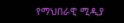የማህበራዊ ሚዲያ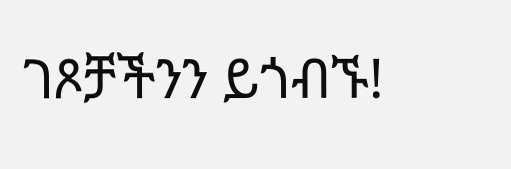ገጾቻችንን ይጎብኙ!